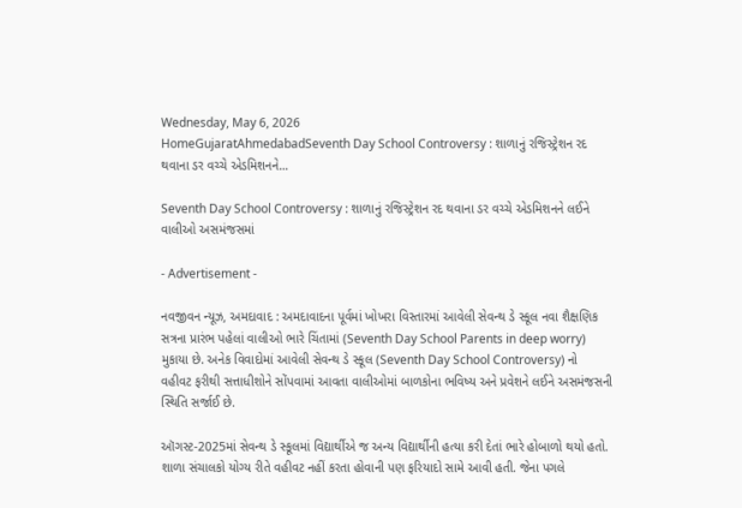Wednesday, May 6, 2026
HomeGujaratAhmedabadSeventh Day School Controversy : શાળાનું રજિસ્ટ્રેશન રદ થવાના ડર વચ્ચે એડમિશનને...

Seventh Day School Controversy : શાળાનું રજિસ્ટ્રેશન રદ થવાના ડર વચ્ચે એડમિશનને લઈને વાલીઓ અસમંજસમાં

- Advertisement -

નવજીવન ન્યૂઝ, અમદાવાદ : અમદાવાદના પૂર્વમાં ખોખરા વિસ્તારમાં આવેલી સેવન્થ ડે સ્કૂલ નવા શૈક્ષણિક સત્રના પ્રારંભ પહેલાં વાલીઓ ભારે ચિંતામાં (Seventh Day School Parents in deep worry) મુકાયા છે. અનેક વિવાદોમાં આવેલી સેવન્થ ડે સ્કૂલ (Seventh Day School Controversy) નો વહીવટ ફરીથી સત્તાધીશોને સોંપવામાં આવતા વાલીઓમાં બાળકોના ભવિષ્ય અને પ્રવેશને લઈને અસમંજસની સ્થિતિ સર્જાઈ છે.

ઑગસ્ટ-2025માં સેવન્થ ડે સ્કૂલમાં વિદ્યાર્થીએ જ અન્ય વિદ્યાર્થીની હત્યા કરી દેતાં ભારે હોબાળો થયો હતો. શાળા સંચાલકો યોગ્ય રીતે વહીવટ નહીં કરતા હોવાની પણ ફરિયાદો સામે આવી હતી. જેના પગલે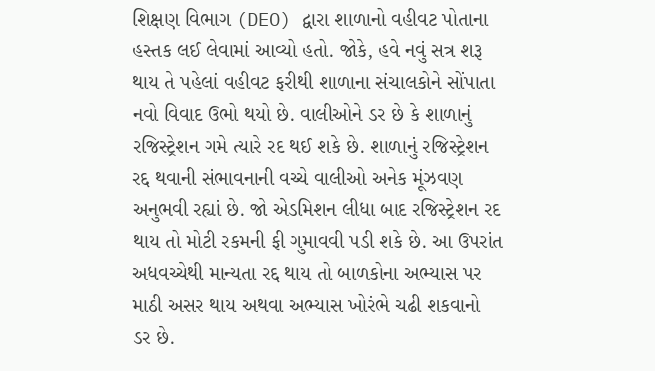શિક્ષણ વિભાગ (DEO) દ્વારા શાળાનો વહીવટ પોતાના હસ્તક લઈ લેવામાં આવ્યો હતો. જોકે, હવે નવું સત્ર શરૂ થાય તે પહેલાં વહીવટ ફરીથી શાળાના સંચાલકોને સોંપાતા નવો વિવાદ ઉભો થયો છે. વાલીઓને ડર છે કે શાળાનું રજિસ્ટ્રેશન ગમે ત્યારે રદ થઈ શકે છે. શાળાનું રજિસ્ટ્રેશન રદ્દ થવાની સંભાવનાની વચ્ચે વાલીઓ અનેક મૂંઝવણ અનુભવી રહ્યાં છે. જો એડમિશન લીધા બાદ રજિસ્ટ્રેશન રદ થાય તો મોટી રકમની ફી ગુમાવવી પડી શકે છે. આ ઉપરાંત અધવચ્ચેથી માન્યતા રદ્દ થાય તો બાળકોના અભ્યાસ પર માઠી અસર થાય અથવા અભ્યાસ ખોરંભે ચઢી શકવાનો ડર છે.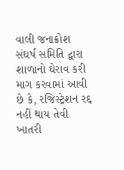વાલી જનાક્રોશ સંઘર્ષ સમિતિ દ્વારા શાળાનો ઘેરાવ કરી માગ કરવામાં આવી છે કે, રજિસ્ટ્રેશન રદ્દ નહીં થાય તેવી ખાતરી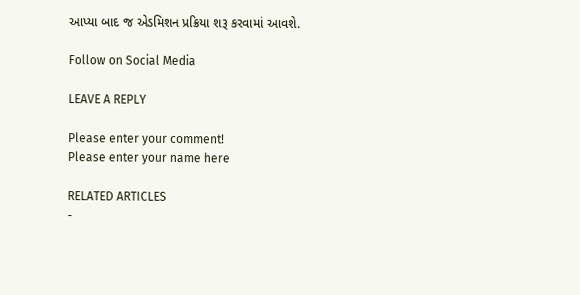આપ્યા બાદ જ એડમિશન પ્રક્રિયા શરૂ કરવામાં આવશે.

Follow on Social Media

LEAVE A REPLY

Please enter your comment!
Please enter your name here

RELATED ARTICLES
-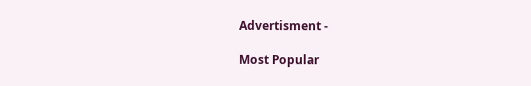Advertisment -

Most Popular